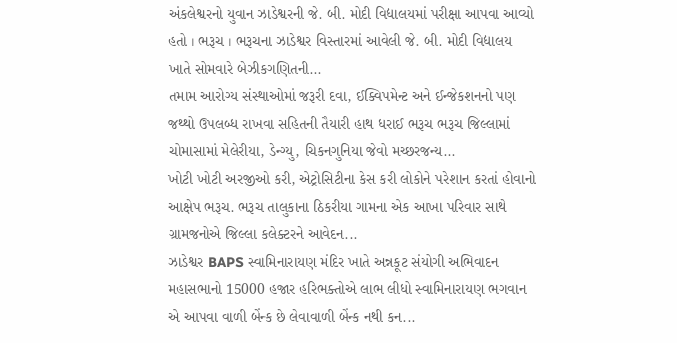અંકલેશ્વરનો યુવાન ઝાડેશ્વરની જે. બી. મોદી વિદ્યાલયમાં પરીક્ષા આપવા આવ્યો હતો । ભરૂચ । ભરૂચના ઝાડેશ્વર વિસ્તારમાં આવેલી જે. બી. મોદી વિદ્યાલય ખાતે સોમવારે બેઝીકગણિતની...
તમામ આરોગ્ય સંસ્થાઓમાં જરૂરી દવા, ઈક્વિપમેન્ટ અને ઈન્જેકશનનો પણ જથ્થો ઉપલબ્ધ રાખવા સહિતની તૈયારી હાથ ધરાઈ ભરૂચ ભરૂચ જિલ્લામાં ચોમાસામાં મેલેરીયા, ડેન્ગ્યુ, ચિકનગુનિયા જેવો મચ્છરજન્ય...
ખોટી ખોટી અરજીઓ કરી, એટ્રોસિટીના કેસ કરી લોકોને પરેશાન કરતાં હોવાનો આક્ષેપ ભરૂચ. ભરૂચ તાલુકાના ઠિકરીયા ગામના એક આખા પરિવાર સાથે ગ્રામજનોએ જિલ્લા કલેક્ટરને આવેદન...
ઝાડેશ્વર BAPS સ્વામિનારાયણ મંદિર ખાતે અન્નકૂટ સંયોગી અભિવાદન મહાસભાનો 15000 હજાર હરિભક્તોએ લાભ લીધો સ્વામિનારાયણ ભગવાન એ આપવા વાળી બેંન્ક છે લેવાવાળી બેંન્ક નથી કન...